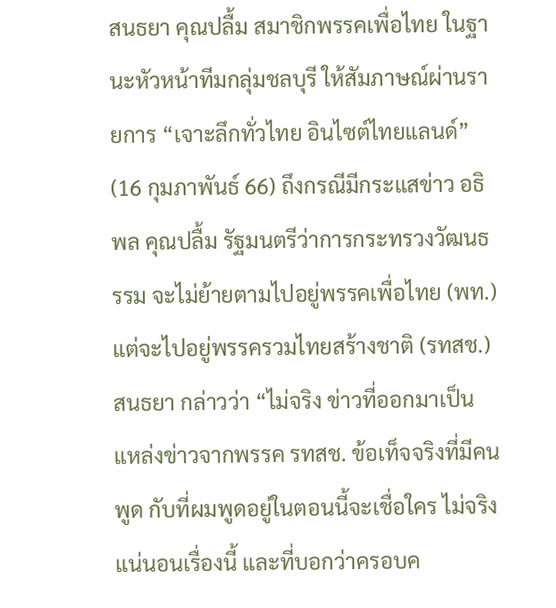สนธยา คุณปลื้ม สมาชิกพรรคเพื่อไทย ในฐานะหัวหน้าทีมกลุ่มชลบุรี ให้สัมภาษณ์ผ่านรายการ “เจาะลึกทั่วไทย อินไซต์ไทยแลนด์” (16 กุมภาพันธ์ 66) ถึงกรณีมีกระแสข่าว อธิพล คุณปลื้ม รัฐมนตรีว่าการกระทรวงวัฒนธรรม จะไม่ย้ายตามไปอยู่พรรคเพื่อไทย (พท.) แต่จะไปอยู่พรรครวมไทยสร้างชาติ (รทสช.)
สนธยา กล่าวว่า “ไม่จริง ข่าวที่ออกมาเป็นแหล่งข่าวจากพรรค รทสช. ข้อเท็จจริงที่มีคนพูด กับที่ผมพูดอยู่ในตอนนี้จะเชื่อใคร ไม่จริงแน่นอนเรื่องนี้ และที่บอกว่าครอบค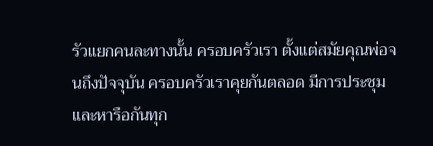รัวแยกคนละทางนั้น ครอบครัวเรา ตั้งแต่สมัยคุณพ่อจนถึงปัจจุบัน ครอบครัวเราคุยกันตลอด มีการประชุมและหารือกันทุก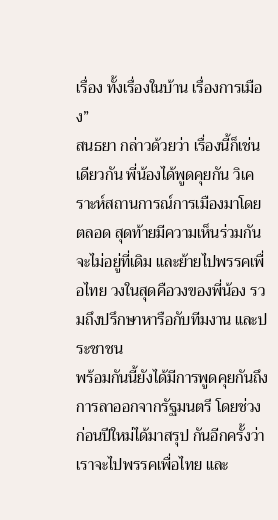เรื่อง ทั้งเรื่องในบ้าน เรื่องการเมือง”
สนธยา กล่าวด้วยว่า เรื่องนี้ก็เช่นเดียวกัน พี่น้องได้พูดคุยกัน วิเคราะห์สถานการณ์การเมืองมาโดยตลอด สุดท้ายมีความเห็นร่วมกัน จะไม่อยู่ที่เดิม และย้ายไปพรรคเพื่อไทย วงในสุดคือวงของพี่น้อง รวมถึงปรึกษาหารือกับทีมงาน และประชาชน
พร้อมกันนี้ยังได้มีการพูดคุยกันถึงการลาออกจากรัฐมนตรี โดยช่วงก่อนปีใหม่ได้มาสรุป กันอีกครั้งว่า เราจะไปพรรคเพื่อไทย และ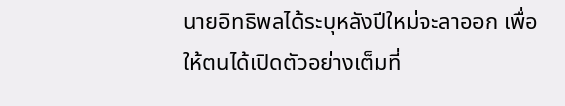นายอิทธิพลได้ระบุหลังปีใหม่จะลาออก เพื่อให้ตนได้เปิดตัวอย่างเต็มที่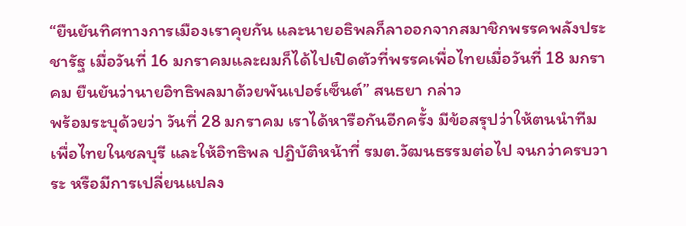“ยืนยันทิศทางการเมืองเราคุยกัน และนายอธิพลก็ลาออกจากสมาชิกพรรคพลังประชารัฐ เมื่อวันที่ 16 มกราคมและผมก็ได้ไปเปิดตัวที่พรรคเพื่อไทยเมื่อวันที่ 18 มกราคม ยืนยันว่านายอิทธิพลมาด้วยพันเปอร์เซ็นต์” สนธยา กล่าว
พร้อมระบุด้วยว่า วันที่ 28 มกราคม เราได้หารือกันอีกครั้ง มีข้อสรุปว่าให้ตนนำทีมเพื่อไทยในชลบุรี และให้อิทธิพล ปฎิบัติหน้าที่ รมต.วัฒนธรรมต่อไป จนกว่าครบวาระ หรือมีการเปลี่ยนแปลง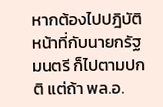หากต้องไปปฎิบัติหน้าที่กับนายกรัฐมนตรี ก็ไปตามปกติ แต่ถ้า พล.อ.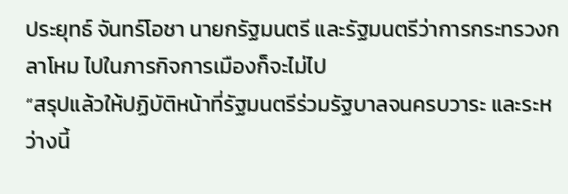ประยุทธ์ จันทร์โอชา นายกรัฐมนตรี และรัฐมนตรีว่าการกระทรวงกลาโหม ไปในภารกิจการเมืองก็จะไม่ไป
“สรุปแล้วให้ปฏิบัติหน้าที่รัฐมนตรีร่วมรัฐบาลจนครบวาระ และระหว่างนี้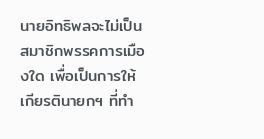นายอิทธิพลจะไม่เป็นสมาชิกพรรคการเมืองใด เพื่อเป็นการให้เกียรตินายกฯ ที่ทำ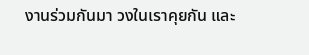งานร่วมกันมา วงในเราคุยกัน และ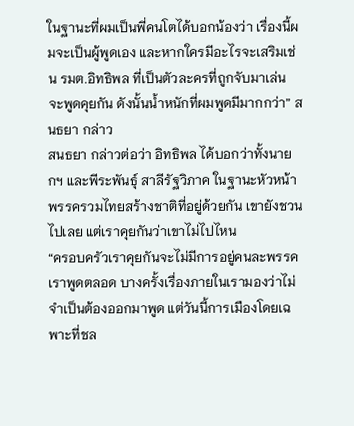ในฐานะที่ผมเป็นพี่คนโตได้บอกน้องว่า เรื่องนี้ผมจะเป็นผู้พูดเอง และหากใครมีอะไรจะเสริมเช่น รมต.อิทธิพล ที่เป็นตัวละครที่ถูกจับมาเล่น จะพูดคุยกัน ดังนั้นน้ำหนักที่ผมพูดมีมากกว่า” สนธยา กล่าว
สนธยา กล่าวต่อว่า อิทธิพล ได้บอกว่าทั้งนายกฯ และพีระพันธุ์ สาลีรัฐวิภาค ในฐานะหัวหน้าพรรครวมไทยสร้างชาติที่อยู่ด้วยกัน เขายังชวนไปเลย แต่เราคุยกันว่าเขาไม่ไปไหน
“ครอบครัวเราคุยกันจะไม่มีการอยู่คนละพรรค เราพูดตลอด บางครั้งเรื่องภายในเรามองว่าไม่จำเป็นต้องออกมาพูด แต่วันนี้การเมืองโดยเฉพาะที่ชล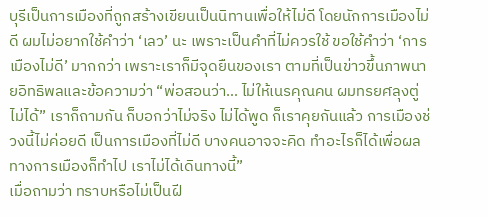บุรีเป็นการเมืองที่ถูกสร้างเขียนเป็นนิทานเพื่อให้ไม่ดี โดยนักการเมืองไม่ดี ผมไม่อยากใช้คำว่า ‘เลว’ นะ เพราะเป็นคำที่ไม่ควรใช้ ขอใช้คำว่า ‘การเมืองไม่ดี’ มากกว่า เพราะเราก็มีจุดยืนของเรา ตามที่เป็นข่าวขึ้นภาพนายอิทธิพลและข้อความว่า “พ่อสอนว่า… ไม่ให้เนรคุณคน ผมทรยศลุงตู่ไม่ได้” เราก็ถามกัน ก็บอกว่าไม่จริง ไม่ได้พูด ก็เราคุยกันแล้ว การเมืองช่วงนี้ไม่ค่อยดี เป็นการเมืองที่ไม่ดี บางคนอาจจะคิด ทำอะไรก็ได้เพื่อผลทางการเมืองก็ทำไป เราไม่ได้เดินทางนี้”
เมื่อถามว่า ทราบหรือไม่เป็นฝี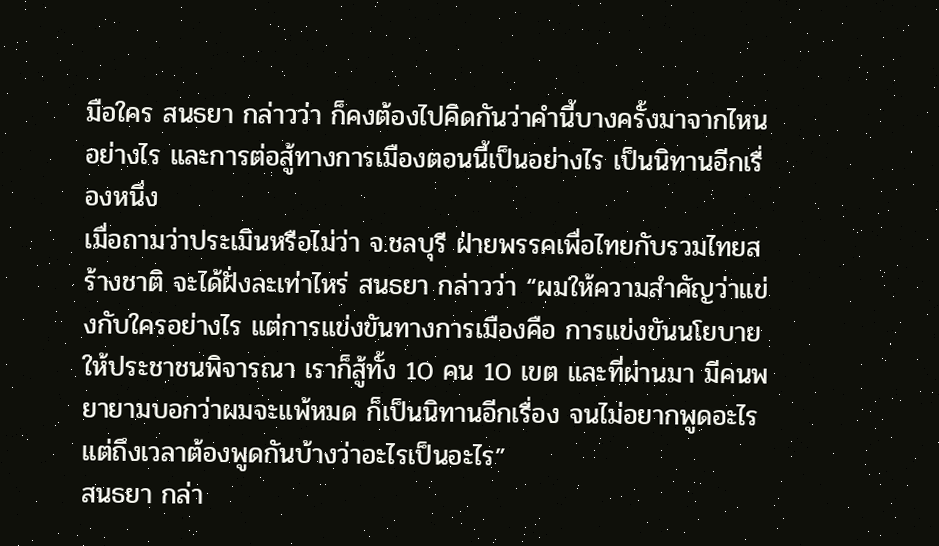มือใคร สนธยา กล่าวว่า ก็คงต้องไปคิดกันว่าคำนี้บางครั้งมาจากไหน อย่างไร และการต่อสู้ทางการเมืองตอนนี้เป็นอย่างไร เป็นนิทานอีกเรื่องหนึ่ง
เมื่อถามว่าประเมินหรือไม่ว่า จ.ชลบุรี ฝ่ายพรรคเพื่อไทยกับรวมไทยสร้างชาติ จะได้ฝั่งละเท่าไหร่ สนธยา กล่าวว่า “ผมให้ความสำคัญว่าแข่งกับใครอย่างไร แต่การแข่งขันทางการเมืองคือ การแข่งขันนโยบายให้ประชาชนพิจารณา เราก็สู้ทั้ง 10 คน 10 เขต และที่ผ่านมา มีคนพยายามบอกว่าผมจะแพ้หมด ก็เป็นนิทานอีกเรื่อง จนไม่อยากพูดอะไร แต่ถึงเวลาต้องพูดกันบ้างว่าอะไรเป็นอะไร”
สนธยา กล่า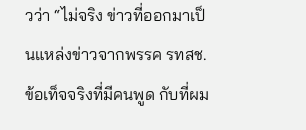วว่า “ไม่จริง ข่าวที่ออกมาเป็นแหล่งข่าวจากพรรค รทสช. ข้อเท็จจริงที่มีคนพูด กับที่ผม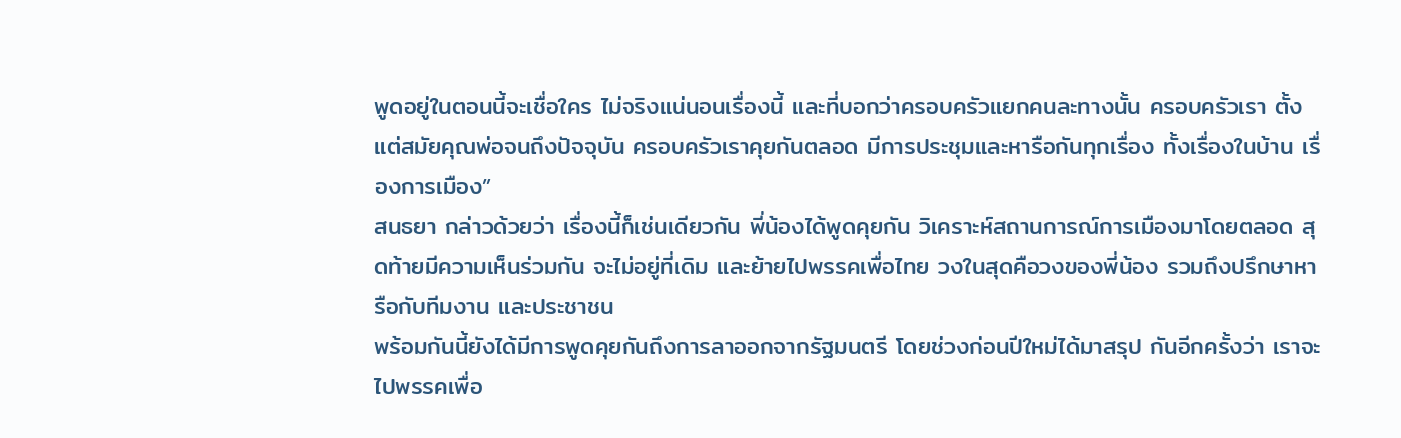พูดอยู่ในตอนนี้จะเชื่อใคร ไม่จริงแน่นอนเรื่องนี้ และที่บอกว่าครอบครัวแยกคนละทางนั้น ครอบครัวเรา ตั้งแต่สมัยคุณพ่อจนถึงปัจจุบัน ครอบครัวเราคุยกันตลอด มีการประชุมและหารือกันทุกเรื่อง ทั้งเรื่องในบ้าน เรื่องการเมือง”
สนธยา กล่าวด้วยว่า เรื่องนี้ก็เช่นเดียวกัน พี่น้องได้พูดคุยกัน วิเคราะห์สถานการณ์การเมืองมาโดยตลอด สุดท้ายมีความเห็นร่วมกัน จะไม่อยู่ที่เดิม และย้ายไปพรรคเพื่อไทย วงในสุดคือวงของพี่น้อง รวมถึงปรึกษาหารือกับทีมงาน และประชาชน
พร้อมกันนี้ยังได้มีการพูดคุยกันถึงการลาออกจากรัฐมนตรี โดยช่วงก่อนปีใหม่ได้มาสรุป กันอีกครั้งว่า เราจะไปพรรคเพื่อ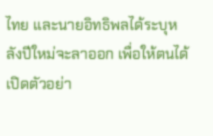ไทย และนายอิทธิพลได้ระบุหลังปีใหม่จะลาออก เพื่อให้ตนได้เปิดตัวอย่า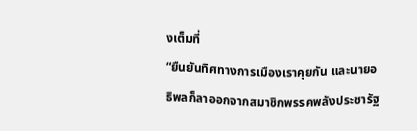งเต็มที่
“ยืนยันทิศทางการเมืองเราคุยกัน และนายอธิพลก็ลาออกจากสมาชิกพรรคพลังประชารัฐ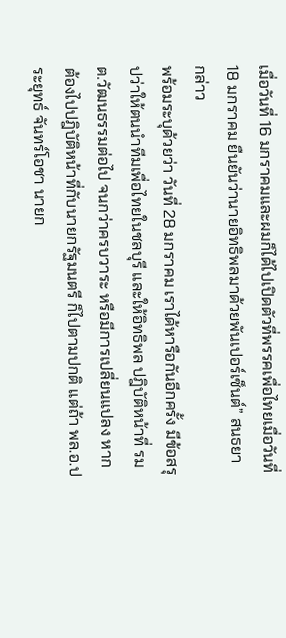เมื่อวันที่ 16 มกราคมและผมก็ได้ไปเปิดตัวที่พรรคเพื่อไทยเมื่อวันที่ 18 มกราคม ยืนยันว่านายอิทธิพลมาด้วยพันเปอร์เซ็นต์” สนธยา กล่าว
พร้อมระบุด้วยว่า วันที่ 28 มกราคม เราได้หารือกันอีกครั้ง มีข้อสรุปว่าให้ตนนำทีมเพื่อไทยในชลบุรี และให้อิทธิพล ปฎิบัติหน้าที่ รมต.วัฒนธรรมต่อไป จนกว่าครบวาระ หรือมีการเปลี่ยนแปลง หากต้องไปปฎิบัติหน้าที่กับนายกรัฐมนตรี ก็ไปตามปกติ แต่ถ้า พล.อ.ประยุทธ์ จันทร์โอชา นายก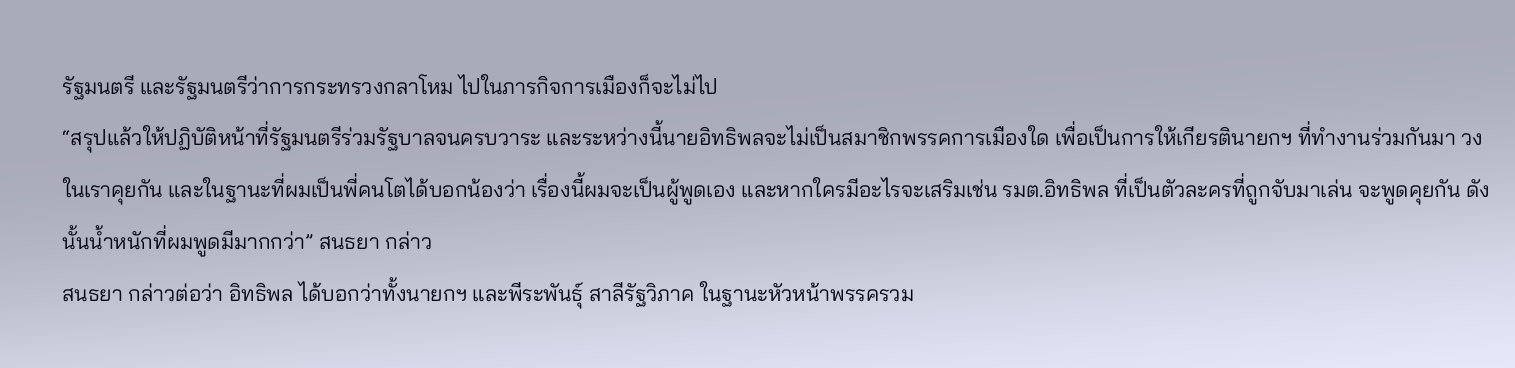รัฐมนตรี และรัฐมนตรีว่าการกระทรวงกลาโหม ไปในภารกิจการเมืองก็จะไม่ไป
“สรุปแล้วให้ปฏิบัติหน้าที่รัฐมนตรีร่วมรัฐบาลจนครบวาระ และระหว่างนี้นายอิทธิพลจะไม่เป็นสมาชิกพรรคการเมืองใด เพื่อเป็นการให้เกียรตินายกฯ ที่ทำงานร่วมกันมา วงในเราคุยกัน และในฐานะที่ผมเป็นพี่คนโตได้บอกน้องว่า เรื่องนี้ผมจะเป็นผู้พูดเอง และหากใครมีอะไรจะเสริมเช่น รมต.อิทธิพล ที่เป็นตัวละครที่ถูกจับมาเล่น จะพูดคุยกัน ดังนั้นน้ำหนักที่ผมพูดมีมากกว่า” สนธยา กล่าว
สนธยา กล่าวต่อว่า อิทธิพล ได้บอกว่าทั้งนายกฯ และพีระพันธุ์ สาลีรัฐวิภาค ในฐานะหัวหน้าพรรครวม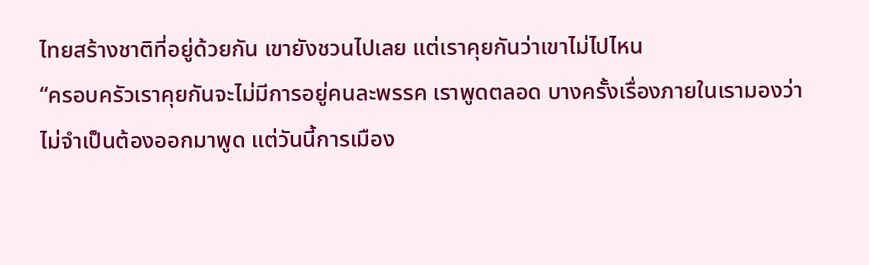ไทยสร้างชาติที่อยู่ด้วยกัน เขายังชวนไปเลย แต่เราคุยกันว่าเขาไม่ไปไหน
“ครอบครัวเราคุยกันจะไม่มีการอยู่คนละพรรค เราพูดตลอด บางครั้งเรื่องภายในเรามองว่าไม่จำเป็นต้องออกมาพูด แต่วันนี้การเมือง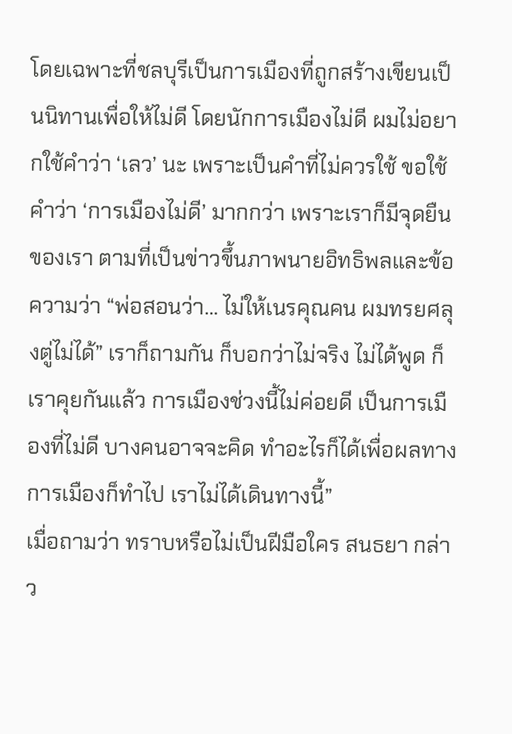โดยเฉพาะที่ชลบุรีเป็นการเมืองที่ถูกสร้างเขียนเป็นนิทานเพื่อให้ไม่ดี โดยนักการเมืองไม่ดี ผมไม่อยากใช้คำว่า ‘เลว’ นะ เพราะเป็นคำที่ไม่ควรใช้ ขอใช้คำว่า ‘การเมืองไม่ดี’ มากกว่า เพราะเราก็มีจุดยืนของเรา ตามที่เป็นข่าวขึ้นภาพนายอิทธิพลและข้อความว่า “พ่อสอนว่า… ไม่ให้เนรคุณคน ผมทรยศลุงตู่ไม่ได้” เราก็ถามกัน ก็บอกว่าไม่จริง ไม่ได้พูด ก็เราคุยกันแล้ว การเมืองช่วงนี้ไม่ค่อยดี เป็นการเมืองที่ไม่ดี บางคนอาจจะคิด ทำอะไรก็ได้เพื่อผลทางการเมืองก็ทำไป เราไม่ได้เดินทางนี้”
เมื่อถามว่า ทราบหรือไม่เป็นฝีมือใคร สนธยา กล่าว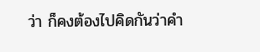ว่า ก็คงต้องไปคิดกันว่าคำ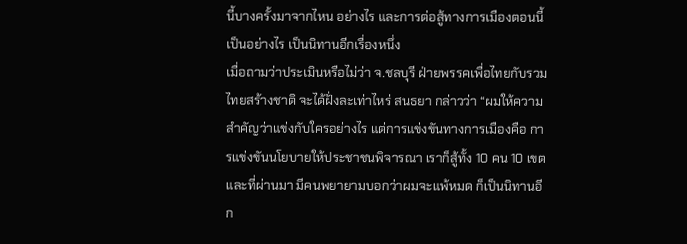นี้บางครั้งมาจากไหน อย่างไร และการต่อสู้ทางการเมืองตอนนี้เป็นอย่างไร เป็นนิทานอีกเรื่องหนึ่ง
เมื่อถามว่าประเมินหรือไม่ว่า จ.ชลบุรี ฝ่ายพรรคเพื่อไทยกับรวมไทยสร้างชาติ จะได้ฝั่งละเท่าไหร่ สนธยา กล่าวว่า “ผมให้ความสำคัญว่าแข่งกับใครอย่างไร แต่การแข่งขันทางการเมืองคือ การแข่งขันนโยบายให้ประชาชนพิจารณา เราก็สู้ทั้ง 10 คน 10 เขต และที่ผ่านมา มีคนพยายามบอกว่าผมจะแพ้หมด ก็เป็นนิทานอีก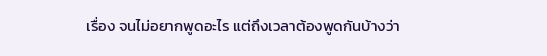เรื่อง จนไม่อยากพูดอะไร แต่ถึงเวลาต้องพูดกันบ้างว่า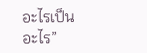อะไรเป็นอะไร”